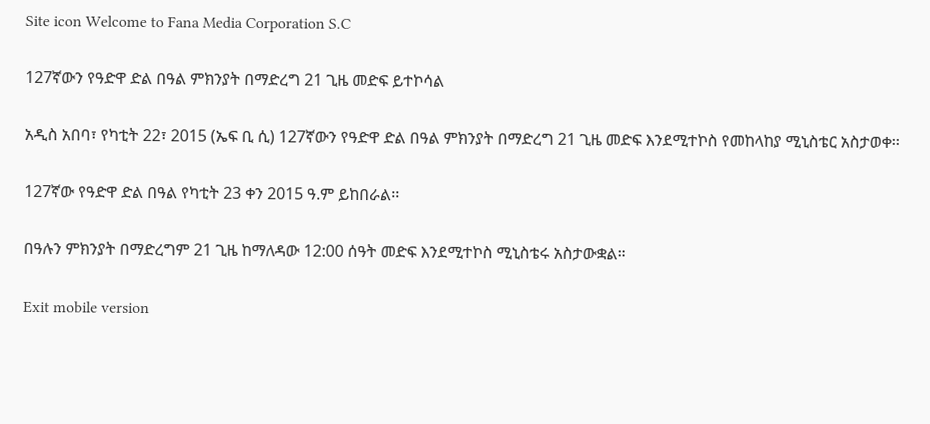Site icon Welcome to Fana Media Corporation S.C

127ኛውን የዓድዋ ድል በዓል ምክንያት በማድረግ 21 ጊዜ መድፍ ይተኮሳል

አዲስ አበባ፣ የካቲት 22፣ 2015 (ኤፍ ቢ ሲ) 127ኛውን የዓድዋ ድል በዓል ምክንያት በማድረግ 21 ጊዜ መድፍ እንደሚተኮስ የመከላከያ ሚኒስቴር አስታወቀ፡፡

127ኛው የዓድዋ ድል በዓል የካቲት 23 ቀን 2015 ዓ.ም ይከበራል፡፡

በዓሉን ምክንያት በማድረግም 21 ጊዜ ከማለዳው 12:00 ሰዓት መድፍ እንደሚተኮስ ሚኒስቴሩ አስታውቋል።

Exit mobile version